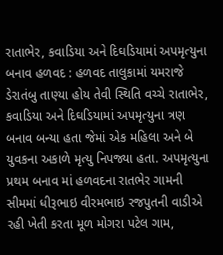રાતાભેર, કવાડિયા અને દિઘડિયામાં અપમૃત્યુના બનાવ હળવદ : હળવદ તાલુકામાં યમરાજે ડેરાતંબુ તાણ્યા હોય તેવી સ્થિતિ વચ્ચે રાતાભેર, કવાડિયા અને દિઘડિયામાં અપમૃત્યુના ત્રણ બનાવ બન્યા હતા જેમાં એક મહિલા અને બે યુવકના અકાળે મૃત્યુ નિપજ્યા હતા. અપમૃત્યુના પ્રથમ બનાવ માં હળવદના રાતભેર ગામની સીમમાં ધીરૂભાઇ વીરમભાઇ રજપુતની વાડીએ રહી ખેતી કરતા મૂળ મોગરા પટેલ ગામ,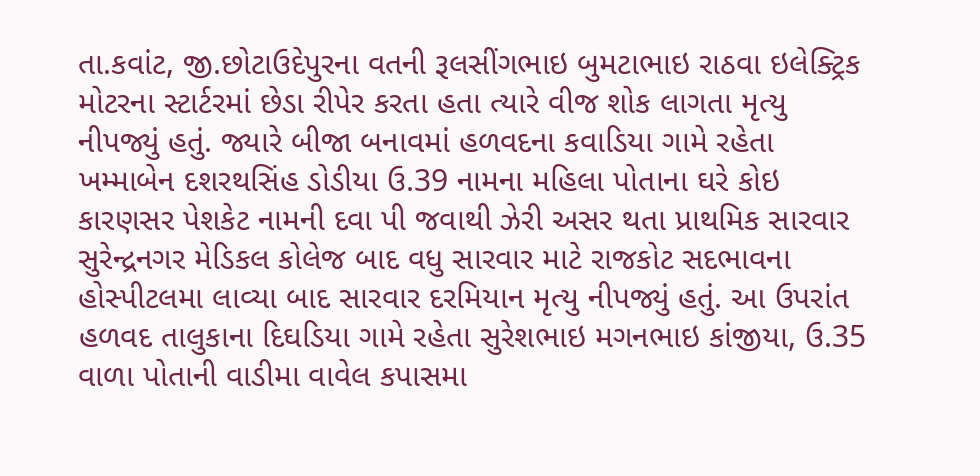તા.કવાંટ, જી.છોટાઉદેપુરના વતની રૂલસીંગભાઇ બુમટાભાઇ રાઠવા ઇલેક્ટ્રિક મોટરના સ્ટાર્ટરમાં છેડા રીપેર કરતા હતા ત્યારે વીજ શોક લાગતા મૃત્યુ નીપજ્યું હતું. જ્યારે બીજા બનાવમાં હળવદના કવાડિયા ગામે રહેતા ખમ્માબેન દશરથસિંહ ડોડીયા ઉ.39 નામના મહિલા પોતાના ઘરે કોઇ કારણસર પેશકેટ નામની દવા પી જવાથી ઝેરી અસર થતા પ્રાથમિક સારવાર સુરેન્દ્રનગર મેડિકલ કોલેજ બાદ વધુ સારવાર માટે રાજકોટ સદભાવના હોસ્પીટલમા લાવ્યા બાદ સારવાર દરમિયાન મૃત્યુ નીપજ્યું હતું. આ ઉપરાંત હળવદ તાલુકાના દિઘડિયા ગામે રહેતા સુરેશભાઇ મગનભાઇ કાંજીયા, ઉ.35 વાળા પોતાની વાડીમા વાવેલ કપાસમા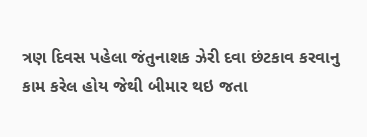ત્રણ દિવસ પહેલા જંતુનાશક ઝેરી દવા છંટકાવ કરવાનુ કામ કરેલ હોય જેથી બીમાર થઇ જતા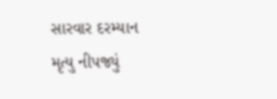સારવાર દરમ્યાન મૃત્યુ નીપજ્યું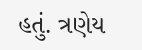હતું. ત્રણેય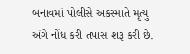બનાવમાં પોલીસે અકસ્માતે મૃત્યુ અંગે નોંધ કરી તપાસ શરૂ કરી છે.